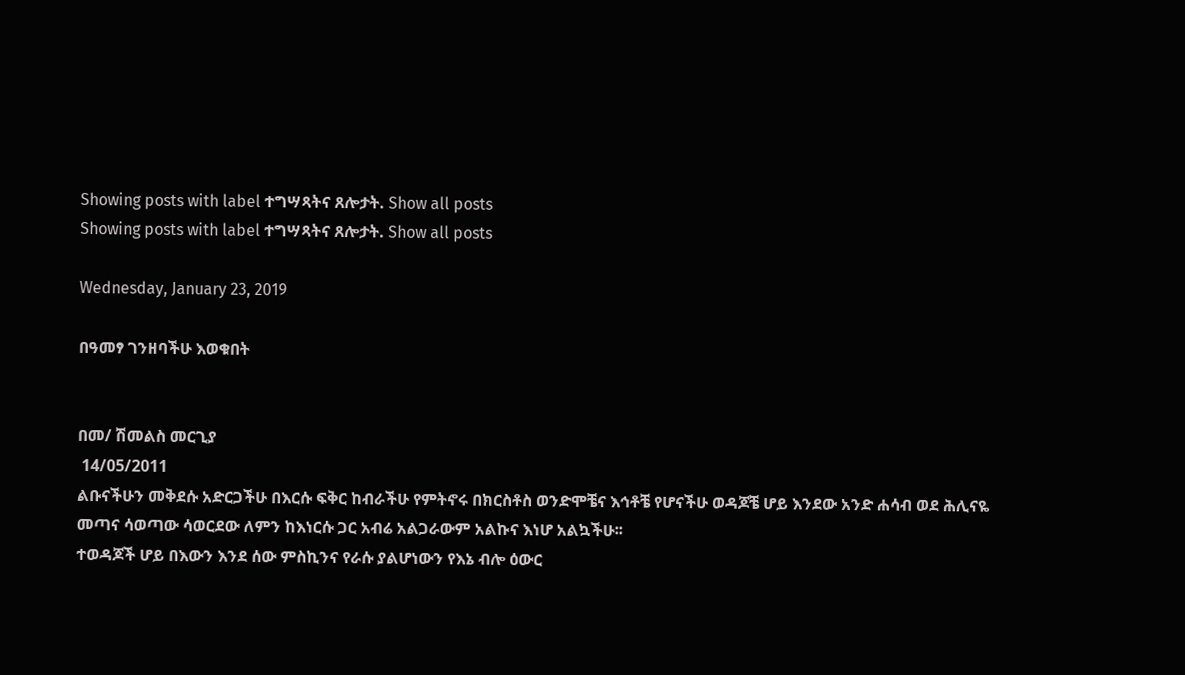Showing posts with label ተግሣጻትና ጸሎታት. Show all posts
Showing posts with label ተግሣጻትና ጸሎታት. Show all posts

Wednesday, January 23, 2019

በዓመፃ ገንዘባችሁ እወቁበት


በመ/ ሽመልስ መርጊያ
 14/05/2011
ልቡናችሁን መቅደሱ አድርጋችሁ በእርሱ ፍቅር ከብራችሁ የምትኖሩ በክርስቶስ ወንድሞቼና እኅቶቼ የሆናችሁ ወዳጆቼ ሆይ እንደው አንድ ሐሳብ ወደ ሕሊናዬ መጣና ሳወጣው ሳወርደው ለምን ከእነርሱ ጋር አብሬ አልጋራውም አልኩና እነሆ አልኳችሁ፡፡
ተወዳጆች ሆይ በእውን እንደ ሰው ምስኪንና የራሱ ያልሆነውን የእኔ ብሎ ዕውር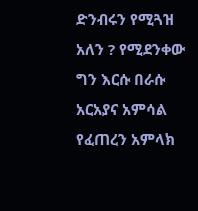ድንብሩን የሚጓዝ አለን ? የሚደንቀው ግን እርሱ በራሱ አርአያና አምሳል የፈጠረን አምላክ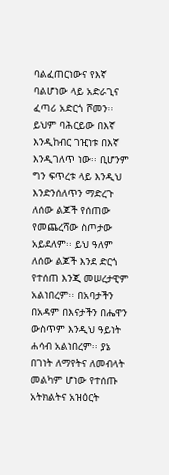ባልፈጠርነውና የእኛ ባልሆነው ላይ አድራጊና ፈጣሪ አድርጎ ሾመን፡፡ ይህም ባሕርይው በእኛ እንዲከብር ገዢነቱ በእኛ እንዲገለጥ ነው፡፡ ቢሆንም ግን ፍጥረቱ ላይ እንዲህ እንድንሰለጥን ማድረጉ ለሰው ልጆች የሰጠው የመጨረሻው ስጦታው አይደለም፡፡ ይህ ዓለም ለሰው ልጆች እንደ ድርጎ የተሰጠ እንጂ መሠረታዊም አልነበረም፡፡ በአባታችን በአዳም በእናታችን በሔዋን ውስጥም እንዲህ ዓይነት ሐሳብ አልነበረም፡፡ ያኔ በገነት ለማየትና ለመብላት መልካም ሆነው የተሰጡ አትክልትና አዝዕርት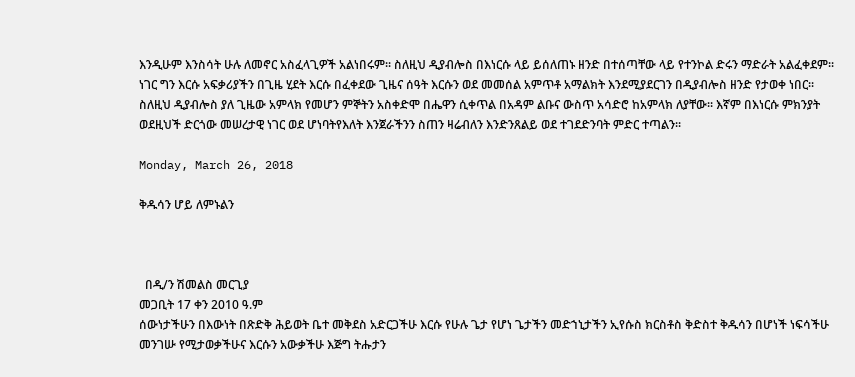እንዲሁም እንስሳት ሁሉ ለመኖር አስፈላጊዎች አልነበሩም፡፡ ስለዚህ ዲያብሎስ በእነርሱ ላይ ይሰለጠኑ ዘንድ በተሰጣቸው ላይ የተንኮል ድሩን ማድራት አልፈቀደም፡፡ ነገር ግን እርሱ አፍቃሪያችን በጊዜ ሂደት እርሱ በፈቀደው ጊዜና ሰዓት እርሱን ወደ መመሰል አምጥቶ አማልክት እንደሚያደርገን በዲያብሎስ ዘንድ የታወቀ ነበር፡፡ ስለዚህ ዲያብሎስ ያለ ጊዜው አምላክ የመሆን ምኞትን አስቀድሞ በሔዋን ሲቀጥል በአዳም ልቡና ውስጥ አሳድሮ ከአምላክ ለያቸው፡፡ እኛም በእነርሱ ምክንያት ወደዚህች ድርጎው መሠረታዊ ነገር ወደ ሆነባትየእለት እንጀራችንን ስጠን ዛሬብለን እንድንጸልይ ወደ ተገደድንባት ምድር ተጣልን፡፡

Monday, March 26, 2018

ቅዱሳን ሆይ ለምኑልን



  በዲ/ን ሽመልስ መርጊያ
መጋቢት 17 ቀን 2010 ዓ.ም
ሰውነታችሁን በእውነት በጽድቅ ሕይወት ቤተ መቅደስ አድርጋችሁ እርሱ የሁሉ ጌታ የሆነ ጌታችን መድኀኒታችን ኢየሱስ ክርስቶስ ቅድስተ ቅዱሳን በሆነች ነፍሳችሁ መንገሡ የሚታወቃችሁና እርሱን አውቃችሁ እጅግ ትሑታን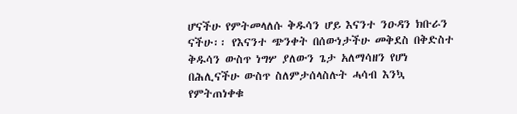ሆናችሁ የምትመላለሱ ቅዱሳን ሆይ እናንተ ንዑዳን ክቡራን ናችሁ፡፡ የእናንተ ጭንቀት በሰውነታችሁ መቅደስ በቅድስተ ቅዱሳን ውስጥ ነግሦ ያለውን ጌታ አለማሳዘን የሆነ በሕሊናችሁ ውስጥ ስለምታሰላስሉት ሓሳብ እንኳ የምትጠነቀቁ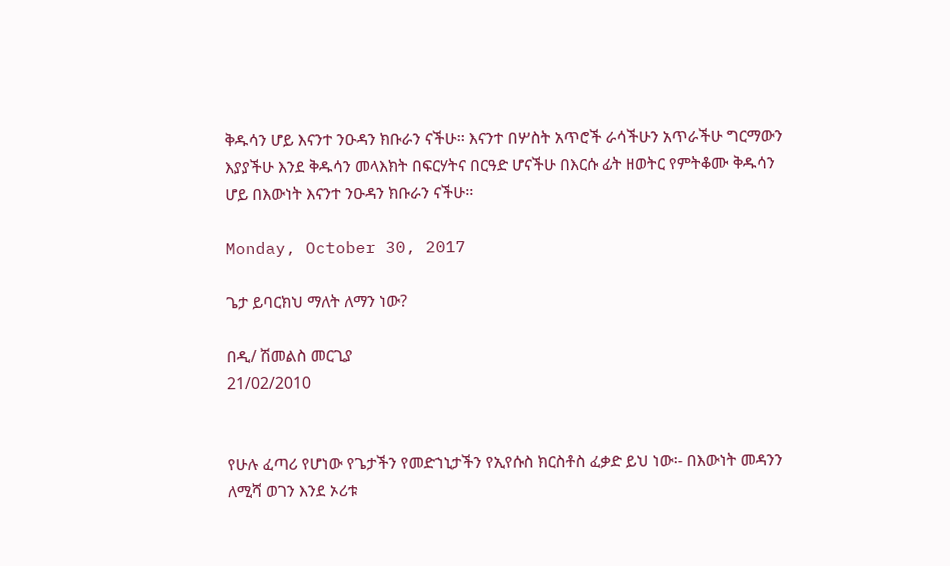ቅዱሳን ሆይ እናንተ ንዑዳን ክቡራን ናችሁ፡፡ እናንተ በሦስት አጥሮች ራሳችሁን አጥራችሁ ግርማውን እያያችሁ እንደ ቅዱሳን መላእክት በፍርሃትና በርዓድ ሆናችሁ በእርሱ ፊት ዘወትር የምትቆሙ ቅዱሳን ሆይ በእውነት እናንተ ንዑዳን ክቡራን ናችሁ፡፡

Monday, October 30, 2017

ጌታ ይባርክህ ማለት ለማን ነው?

በዲ/ ሽመልስ መርጊያ
21/02/2010


የሁሉ ፈጣሪ የሆነው የጌታችን የመድኀኒታችን የኢየሱስ ክርስቶስ ፈቃድ ይህ ነው፡- በእውነት መዳንን ለሚሻ ወገን እንደ ኦሪቱ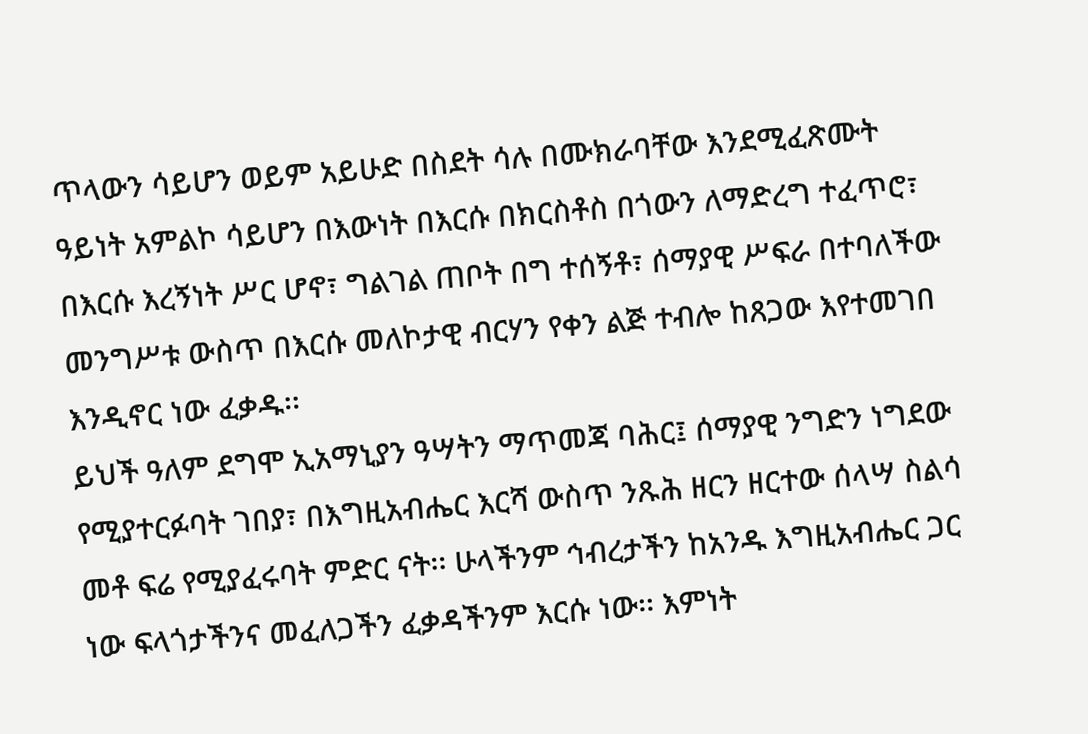ጥላውን ሳይሆን ወይም አይሁድ በስደት ሳሉ በሙክራባቸው እንደሚፈጽሙት ዓይነት አምልኮ ሳይሆን በእውነት በእርሱ በክርስቶስ በጎውን ለማድረግ ተፈጥሮ፣ በእርሱ እረኝነት ሥር ሆኖ፣ ግልገል ጠቦት በግ ተሰኝቶ፣ ሰማያዊ ሥፍራ በተባለችው መንግሥቱ ውስጥ በእርሱ መለኮታዊ ብርሃን የቀን ልጅ ተብሎ ከጸጋው እየተመገበ እንዲኖር ነው ፈቃዱ፡፡
ይህች ዓለም ደግሞ ኢአማኒያን ዓሣትን ማጥመጃ ባሕር፤ ሰማያዊ ንግድን ነግደው የሚያተርፉባት ገበያ፣ በእግዚአብሔር እርሻ ውስጥ ንጹሕ ዘርን ዘርተው ሰላሣ ስልሳ መቶ ፍሬ የሚያፈሩባት ምድር ናት፡፡ ሁላችንም ኅብረታችን ከአንዱ እግዚአብሔር ጋር ነው ፍላጎታችንና መፈለጋችን ፈቃዳችንም እርሱ ነው፡፡ እምነት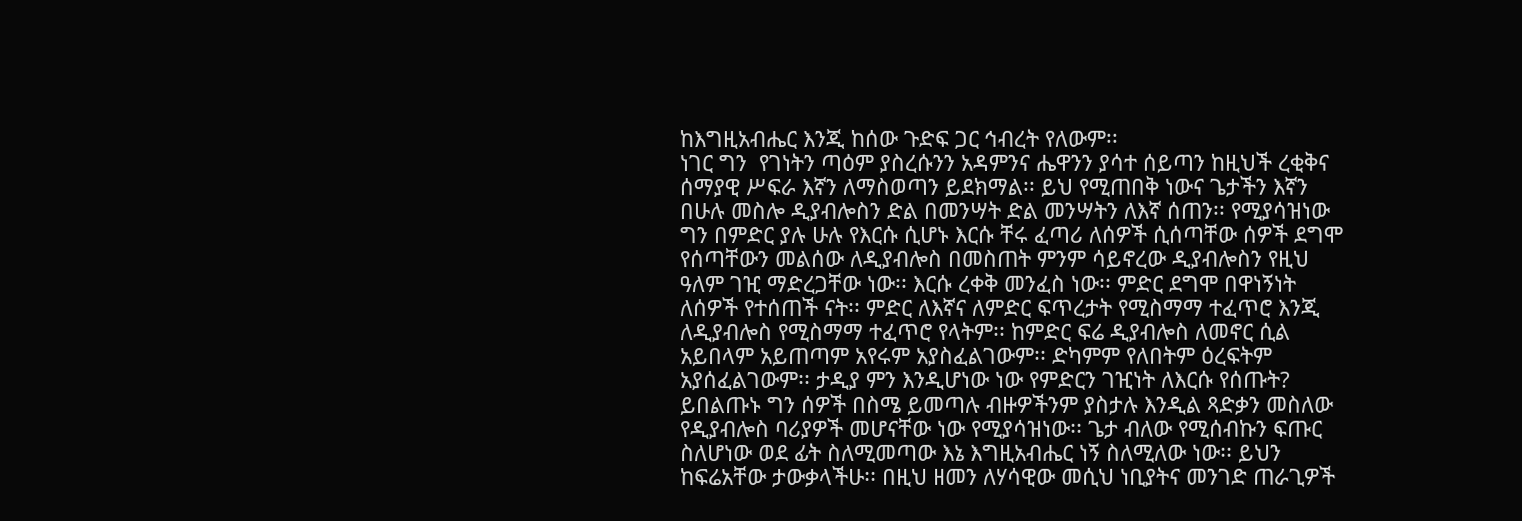ከእግዚአብሔር እንጂ ከሰው ጉድፍ ጋር ኅብረት የለውም፡፡
ነገር ግን  የገነትን ጣዕም ያስረሱንን አዳምንና ሔዋንን ያሳተ ሰይጣን ከዚህች ረቂቅና ሰማያዊ ሥፍራ እኛን ለማስወጣን ይደክማል፡፡ ይህ የሚጠበቅ ነውና ጌታችን እኛን በሁሉ መስሎ ዲያብሎስን ድል በመንሣት ድል መንሣትን ለእኛ ሰጠን፡፡ የሚያሳዝነው ግን በምድር ያሉ ሁሉ የእርሱ ሲሆኑ እርሱ ቸሩ ፈጣሪ ለሰዎች ሲሰጣቸው ሰዎች ደግሞ የሰጣቸውን መልሰው ለዲያብሎስ በመስጠት ምንም ሳይኖረው ዲያብሎስን የዚህ ዓለም ገዢ ማድረጋቸው ነው፡፡ እርሱ ረቀቅ መንፈስ ነው፡፡ ምድር ደግሞ በዋነኝነት ለሰዎች የተሰጠች ናት፡፡ ምድር ለእኛና ለምድር ፍጥረታት የሚስማማ ተፈጥሮ እንጂ ለዲያብሎስ የሚስማማ ተፈጥሮ የላትም፡፡ ከምድር ፍሬ ዲያብሎስ ለመኖር ሲል አይበላም አይጠጣም አየሩም አያስፈልገውም፡፡ ድካምም የለበትም ዕረፍትም አያሰፈልገውም፡፡ ታዲያ ምን እንዲሆነው ነው የምድርን ገዢነት ለእርሱ የሰጡት?
ይበልጡኑ ግን ሰዎች በስሜ ይመጣሉ ብዙዎችንም ያስታሉ እንዲል ጻድቃን መስለው የዲያብሎስ ባሪያዎች መሆናቸው ነው የሚያሳዝነው፡፡ ጌታ ብለው የሚሰብኩን ፍጡር ስለሆነው ወደ ፊት ስለሚመጣው እኔ እግዚአብሔር ነኝ ስለሚለው ነው፡፡ ይህን ከፍሬአቸው ታውቃላችሁ፡፡ በዚህ ዘመን ለሃሳዊው መሲህ ነቢያትና መንገድ ጠራጊዎች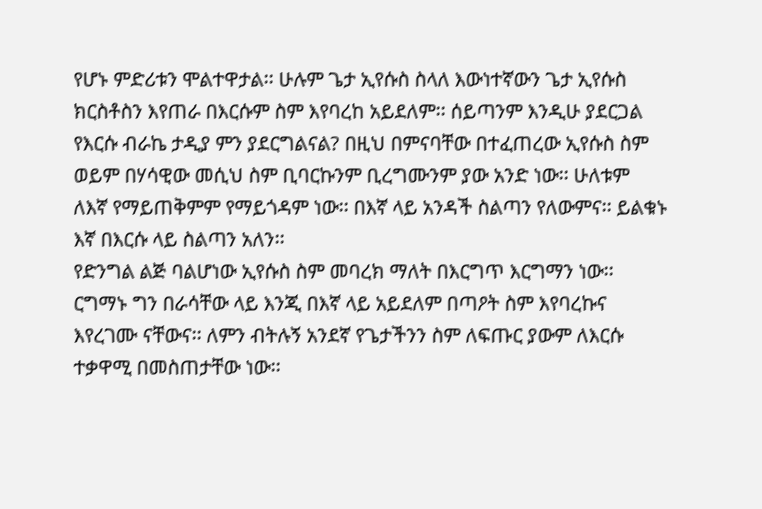የሆኑ ምድሪቱን ሞልተዋታል፡፡ ሁሉም ጌታ ኢየሱስ ስላለ እውነተኛውን ጌታ ኢየሱስ ክርስቶስን እየጠራ በእርሱም ስም እየባረከ አይደለም፡፡ ሰይጣንም እንዲሁ ያደርጋል የእርሱ ብራኬ ታዲያ ምን ያደርግልናል? በዚህ በምናባቸው በተፈጠረው ኢየሱስ ስም ወይም በሃሳዊው መሲህ ስም ቢባርኩንም ቢረግሙንም ያው አንድ ነው፡፡ ሁለቱም ለእኛ የማይጠቅምም የማይጎዳም ነው፡፡ በእኛ ላይ አንዳች ስልጣን የለውምና፡፡ ይልቁኑ እኛ በእርሱ ላይ ስልጣን አለን፡፡
የድንግል ልጅ ባልሆነው ኢየሱስ ስም መባረክ ማለት በእርግጥ እርግማን ነው፡፡ ርግማኑ ግን በራሳቸው ላይ እንጂ በእኛ ላይ አይደለም በጣዖት ስም እየባረኩና እየረገሙ ናቸውና፡፡ ለምን ብትሉኝ አንደኛ የጌታችንን ስም ለፍጡር ያውም ለእርሱ ተቃዋሚ በመስጠታቸው ነው፡፡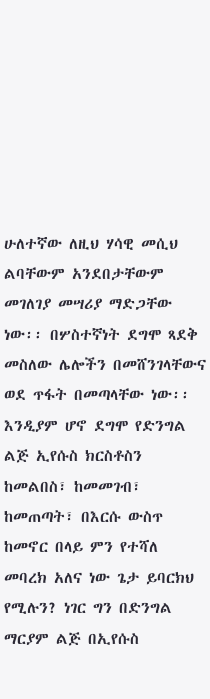ሁለተኛው ለዚህ ሃሳዊ መሲህ ልባቸውም አንደበታቸውም መገለገያ መሣሪያ ማድጋቸው ነው፡፡ በሦስተኛነት ደግሞ ጻደቅ መስለው ሌሎችን በመሸንገላቸውና ወደ ጥፋት በመጣላቸው ነው፡፡ እንዲያም ሆኖ ደግሞ የድንግል ልጅ ኢየሱስ ክርስቶስን ከመልበስ፣ ከመመገብ፣ ከመጠጣት፣ በእርሱ ውስጥ ከመኖር በላይ ምን የተሻለ መባረክ አለና ነው ጌታ ይባርክህ የሚሉን? ነገር ግን በድንግል ማርያም ልጅ በኢየሱስ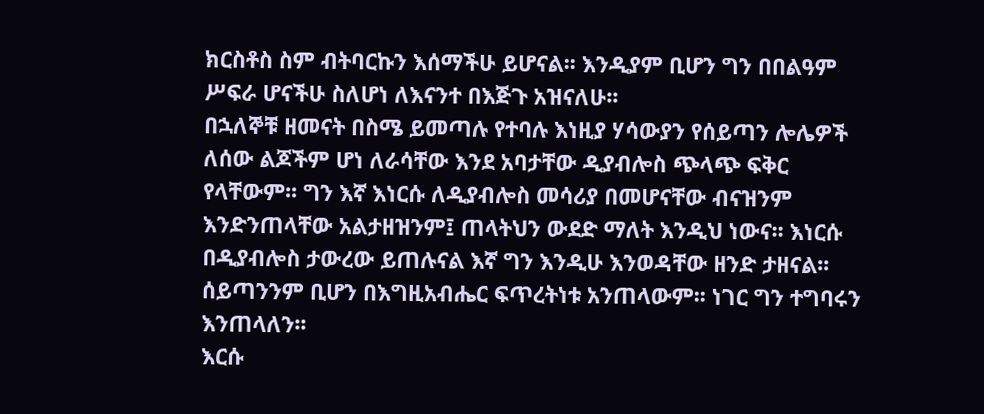ክርስቶስ ስም ብትባርኩን እሰማችሁ ይሆናል፡፡ እንዲያም ቢሆን ግን በበልዓም ሥፍራ ሆናችሁ ስለሆነ ለእናንተ በእጅጉ አዝናለሁ፡፡
በኋለኞቹ ዘመናት በስሜ ይመጣሉ የተባሉ እነዚያ ሃሳውያን የሰይጣን ሎሌዎች ለሰው ልጆችም ሆነ ለራሳቸው እንደ አባታቸው ዲያብሎስ ጭላጭ ፍቅር የላቸውም፡፡ ግን እኛ እነርሱ ለዲያብሎስ መሳሪያ በመሆናቸው ብናዝንም እንድንጠላቸው አልታዘዝንም፤ ጠላትህን ውደድ ማለት እንዲህ ነውና፡፡ እነርሱ በዲያብሎስ ታውረው ይጠሉናል እኛ ግን እንዲሁ እንወዳቸው ዘንድ ታዘናል፡፡ ሰይጣንንም ቢሆን በእግዚአብሔር ፍጥረትነቱ አንጠላውም፡፡ ነገር ግን ተግባሩን እንጠላለን፡፡
እርሱ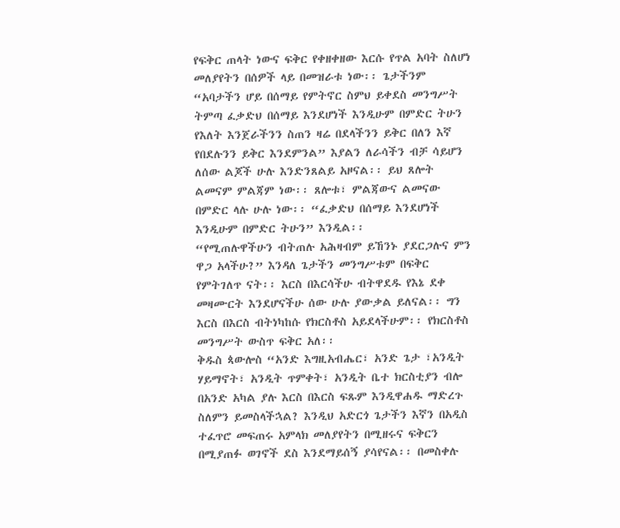የፍቅር ጠላት ነውና ፍቅር የቀዘቀዘው እርሱ የጥል አባት ስለሆነ መለያየትን በሰዎች ላይ በመዝራቱ ነው፡፡ ጌታችንም “አባታችን ሆይ በሰማይ የምትኖር ስምህ ይቀደስ መንግሥት ትምጣ ፈቃድህ በሰማይ እንደሆነች እንዲሁም በምድር ትሁን የእለት እንጀራችንን ስጠን ዛሬ በደላችንን ይቅር በለን እኛ የበደሉንን ይቅር እንደምንል” እያልን ለራሳችን ብቻ ሳይሆን ለሰው ልጆች ሁሉ እንድንጸልይ አዞናል፡፡ ይህ ጸሎት ልመናም ምልጃም ነው፡፡ ጸሎቱ፣ ምልጃውና ልመናው በምድር ላሉ ሁሉ ነው፡፡ “ፈቃድህ በሰማይ እንደሆነች እንዲሁም በምድር ትሁን” እንዲል፡፡
“የሚጠሉዋችሁን ብትጠሉ አሕዛብም ይኸንኑ ያደርጋሉና ምን ዋጋ አላችሁ?” እንዳለ ጌታችን መንግሥቱም በፍቅር የምትገለጥ ናት፡፡ እርስ በእርሳችሁ ብትዋደዱ የእኔ ደቀ መዛሙርት እንደሆናችሁ ሰው ሁሉ ያውቃል ይለናል፡፡ ግን እርስ በእርስ ብትነካከሱ የክርስቶስ አይደላችሁም፡፡ የክርስቶስ መንግሥት ውስጥ ፍቅር አለ፡፡
ቅዱስ ጳውሎስ “አንድ እግዚአብሔር፣ አንድ ጌታ ፣አንዲት ሃይማኖት፣ አንዲት ጥምቀት፣ አንዲት ቤተ ክርስቲያን ብሎ በአንድ አካል ያሉ እርስ በእርስ ፍጹም እንዲዋሐዱ ማድረጉ ስለምን ይመስላችኋል? እንዲህ አድርጎ ጌታችን እኛን በአዲስ ተፈጥሮ መፍጠሩ አምላክ መለያየትን በሚዘሩና ፍቅርን በሚያጠፉ ወገኖች ደስ እንደማይሰኝ ያሳየናል፡፡ በመስቀሉ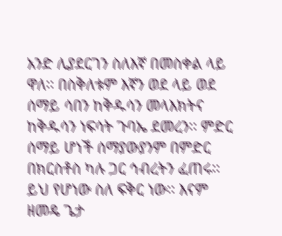አንድ ሊያደርገን ስለእኛ በመስቀል ላይ ዋለ፡፡ በስቅለቱም እኛን ወደ ላይ ወደ ሰማይ ሳበን ከቅዱሳን መላእክትና ከቅዱሳን ነፍሳት ጉባኤ ደመረን፡፡ ምድር ሰማይ ሆነች ሰማያውያንም በምድር በክርስቶስ ካሉ ጋር ኅብረትን ፈጠሩ፡፡ ይህ የሆነው ስለ ፍቅር ነው፡፡ እናም ዘመዴ ጌታ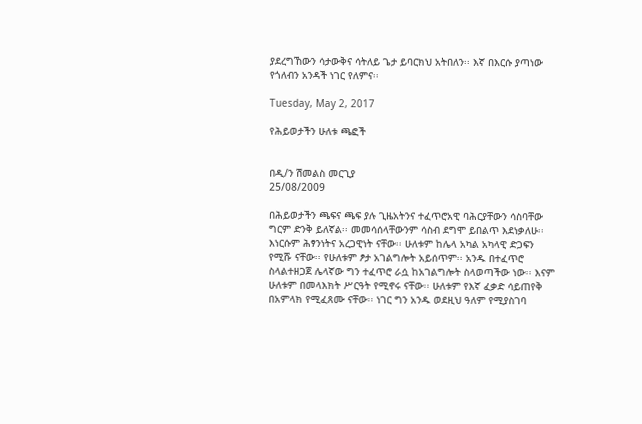ያደረግኸውን ሳታውቅና ሳትለይ ጌታ ይባርክህ አትበለን፡፡ እኛ በእርሱ ያጣነው የጎለብን አንዳች ነገር የለምና፡፡

Tuesday, May 2, 2017

የሕይወታችን ሁለቱ ጫፎች


በዲ/ን ሽመልስ መርጊያ
25/08/2009

በሕይወታችን ጫፍና ጫፍ ያሉ ጊዜአትንና ተፈጥሮአዊ ባሕርያቸውን ሳስባቸው ግርም ድንቅ ይለኛል፡፡ መመሳሰላቸውንም ሳስብ ደግሞ ይበልጥ እደነቃለሁ፡፡ እነርሱም ሕፃንነትና አረጋዊነት ናቸው፡፡ ሁለቱም ከሌላ አካል አካላዊ ድጋፍን የሚሹ ናቸው፡፡ የሁለቱም ፆታ አገልግሎት አይሰጥም፡፡ አንዱ በተፈጥሮ ስላልተዘጋጀ ሌላኛው ግን ተፈጥሮ ራሷ ከአገልግሎት ስላወጣችው ነው፡፡ እናም ሁለቱም በመላእክት ሥርዓት የሚኖሩ ናቸው፡፡ ሁለቱም የእኛ ፈቃድ ሳይጠየቅ በአምላክ የሚፈጸሙ ናቸው፡፡ ነገር ግን አንዱ ወደዚህ ዓለም የሚያስገባ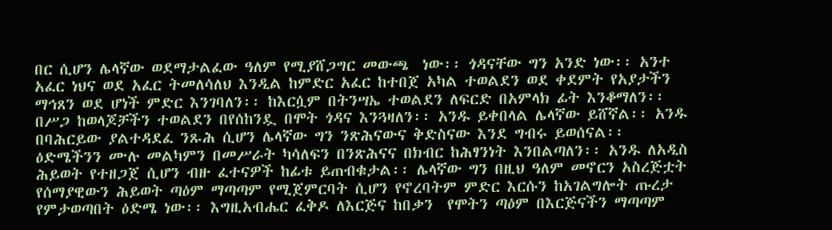በር ሲሆን ሌላኛው ወደማታልፈው ዓለም የሚያሸጋግር መውጫ  ነው፡፡ ጎዳናቸው ግን አንድ ነው፡፡ አንተ አፈር ነህና ወደ አፈር ትመለሳለህ እንዲል ከምድር አፈር ከተበጀ አካል ተወልደን ወደ ቀደምት የአያታችን ማኅጸን ወደ ሆነች ምድር እንገባለን፡፡ ከእርሷም በትንሣኤ ተወልደን ለፍርድ በአምላክ ፊት እንቆማለን፡፡ በሥጋ ከወላጆቻችን ተወልደን በየሰከንዷ በሞት ጎዳና እንጓዛለን፡፡ አንዱ ይቀበላል ሌላኛው ይሸኛል፡፡ አንዱ በባሕርይው ያልተዳደፈ ንጹሕ ሲሆን ሌላኛው ግን ንጽሕናውና ቅድስናው እንደ ግብሩ ይወሰናል፡፡ ዕድሜችንን ሙሉ መልካምን በመሥራት ካሳለፍን በንጽሕናና በክብር ከሕፃንነት እንበልጣለን፡፡ አንዱ ለአዲስ ሕይወት የተዘጋጀ ሲሆን ብዙ ፈተናዎች ከፊቱ ይጠብቁታል፡፡ ሌላኛው ግን በዚህ ዓለም መኖርን አስረጅቷት የሰማያዊውን ሕይወት ጣዕም ማጣጣም የሚጀምርባት ሲሆን የኖረባትም ምድር እርሱን ከአገልግሎት ጡረታ የምታወጣበት ዕድሜ ነው፡፡ እግዚአብሔር ፈቅዶ ለእርጅና ከበቃን  የሞትን ጣዕም በእርጅናችን ማጣጣም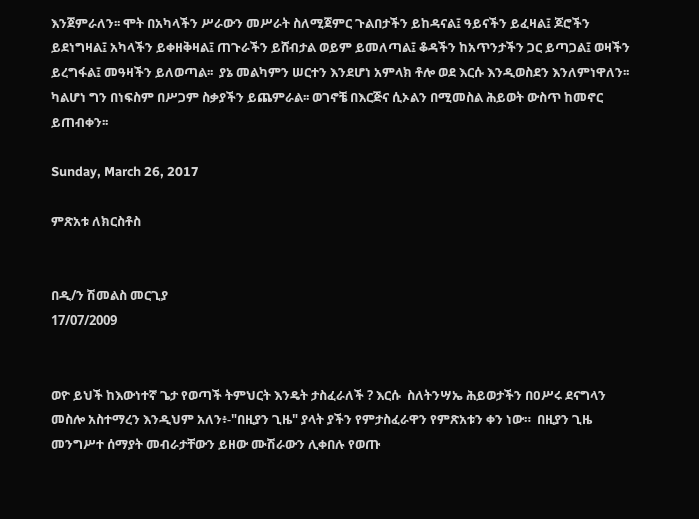እንጀምራለን፡፡ ሞት በአካላችን ሥራውን መሥራት ስለሚጀምር ጉልበታችን ይከዳናል፤ ዓይናችን ይፈዛል፤ ጆሮችን ይደነግዛል፤ አካላችን ይቀዘቅዛል፤ ጠጉራችን ይሸብታል ወይም ይመለጣል፤ ቆዳችን ከአጥንታችን ጋር ይጣጋል፤ ወዛችን ይረግፋል፤ መዓዛችን ይለወጣል፡፡  ያኔ መልካምን ሠርተን እንደሆነ አምላክ ቶሎ ወደ እርሱ እንዲወስደን እንለምነዋለን፡፡ ካልሆነ ግን በነፍስም በሥጋም ስቃያችን ይጨምራል፡፡ ወገኖቼ በእርጅና ሲኦልን በሚመስል ሕይወት ውስጥ ከመኖር ይጠብቀን፡፡

Sunday, March 26, 2017

ምጽአቱ ለክርስቶስ


በዲ/ን ሽመልስ መርጊያ
17/07/2009


ወዮ ይህች ከእውነተኛ ጌታ የወጣች ትምህርት እንዴት ታስፈራለች ? እርሱ  ስለትንሣኤ ሕይወታችን በዐሥሩ ደናግላን መስሎ አስተማረን እንዲህም አለን፥-"በዚያን ጊዜ" ያላት ያችን የምታስፈራዋን የምጽአቱን ቀን ነው።  በዚያን ጊዜ መንግሥተ ሰማያት መብራታቸውን ይዘው ሙሽራውን ሊቀበሉ የወጡ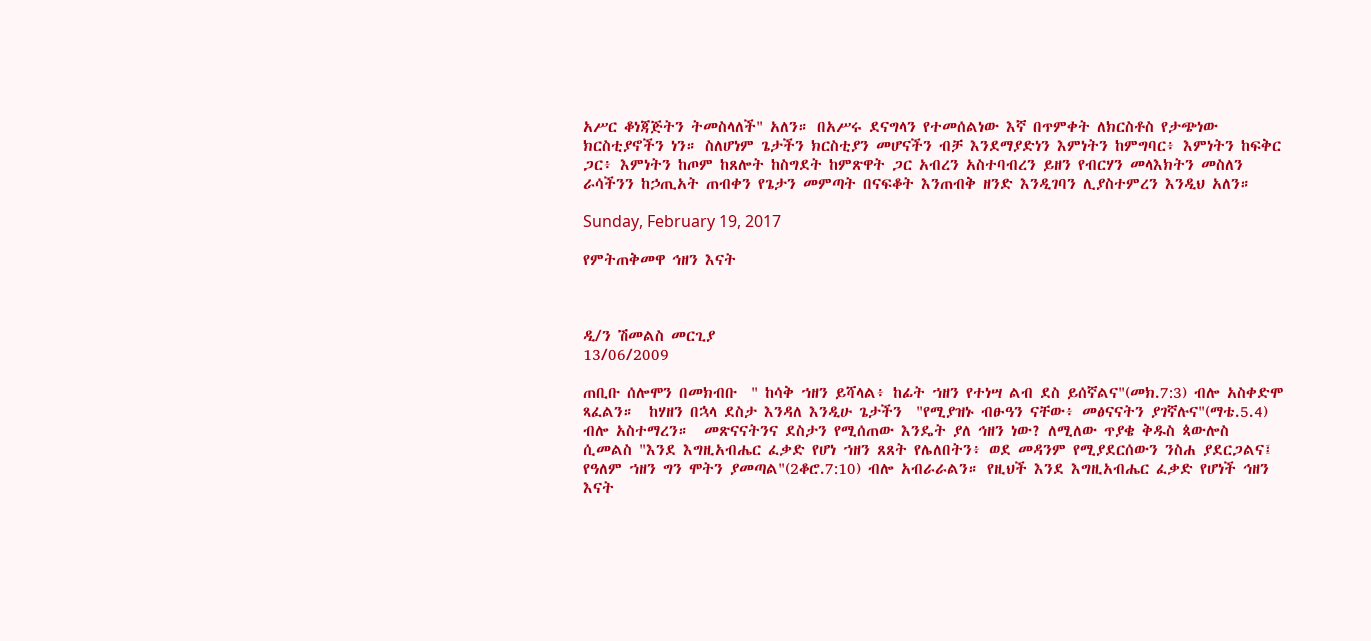አሥር ቆነጃጅትን ትመስላለች" አለን። በአሥሩ ደናግላን የተመሰልነው እኛ በጥምቀት ለክርስቶስ የታጭነው ክርስቲያኖችን ነን። ስለሆነም ጌታችን ክርስቲያን መሆናችን ብቻ እንደማያድነን እምነትን ከምግባር፥ እምነትን ከፍቅር ጋር፥ እምነትን ከጦም ከጸሎት ከስግደት ከምጽዋት ጋር አብረን አስተባብረን ይዘን የብርሃን መላእክትን መስለን ራሳችንን ከኃጢአት ጠብቀን የጌታን መምጣት በናፍቆት እንጠብቅ ዘንድ እንዲገባን ሊያስተምረን እንዲህ አለን።

Sunday, February 19, 2017

የምትጠቅመዋ ኅዘን እናት



ዲ/ን ሽመልስ መርጊያ
13/06/2009

ጠቢቡ ሰሎሞን በመክብቡ  " ከሳቅ ኀዘን ይሻላል፥ ከፊት ኀዘን የተነሣ ልብ ደስ ይሰኛልና"(መክ.7:3) ብሎ አስቀድሞ ጻፈልን።  ከሃዘን በኋላ ደስታ እንዳለ እንዲሁ ጌታችን  "የሚያዝኑ ብፁዓን ናቸው፥ መፅናናትን ያገኛሉና"(ማቴ.5.4) ብሎ አስተማረን።  መጽናናትንና ደስታን የሚሰጠው እንዴት ያለ ኅዘን ነው? ለሚለው ጥያቄ ቅዱስ ጳውሎስ ሲመልስ "እንደ እግዚአብሔር ፈቃድ የሆነ ኀዘን ጸጸት የሌለበትን፥ ወደ መዳንም የሚያደርሰውን ንስሐ ያደርጋልና፤ የዓለም ኀዘን ግን ሞትን ያመጣል"(2ቆሮ.7:10) ብሎ አብራራልን። የዚህች እንደ እግዚአብሔር ፈቃድ የሆነች ኅዘን እናት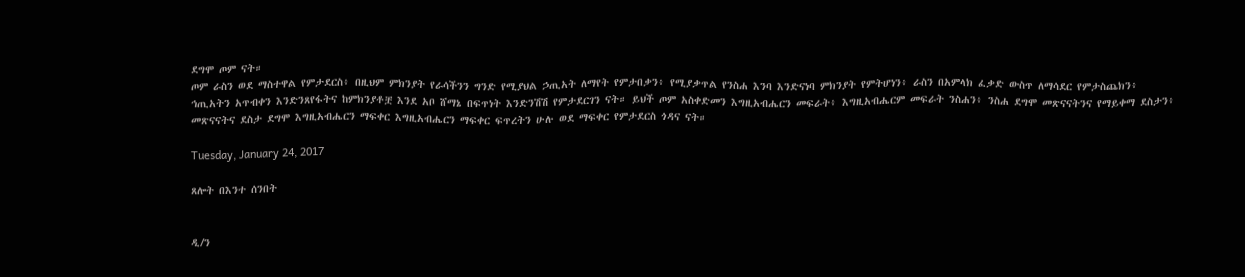ደግሞ ጦም ናት።
ጦም ራስን ወደ ማስተዋል የምታደርስ፥ በዚህም ምክንያት የራሳችንን ግንድ የሚያህል ኃጢአት ለማየት የምታበቃን፥ የሚያቃጥል የንስሐ እንባ እንድናነባ ምክንያት የምትሆነን፥ ራስን በአምላክ ፈቃድ ውስጥ ለማሳደር የምታስጨክን፥ ኅጢአትን አጥብቀን እንድንጸየፋትና ከምክንያቶቿ እንደ አቦ ሸማኔ በፍጥነት እንድንሽሽ የምታደርገን ናት። ይህች ጦም አስቀድመን እግዚአብሔርን መፍራት፥ እግዚአብሔርም መፍራት ንስሐን፥ ንስሐ ደግሞ መጽናናትንና የማይቀማ ደስታን፥ መጽናናትና ደስታ ደግሞ እግዚአብሔርን ማፍቀር እግዚአብሔርን ማፍቀር ፍጥረትን ሁሉ ወደ ማፍቀር የምታደርስ ጎዳና ናት።

Tuesday, January 24, 2017

ጸሎት በእንተ ሰንበት


ዲ/ን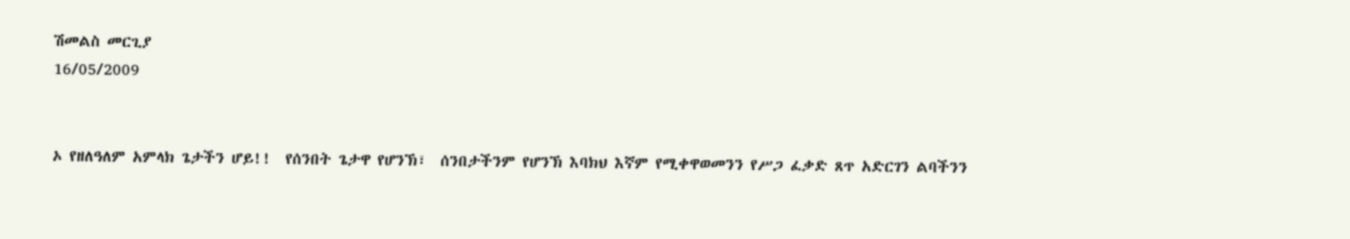ሽመልስ መርጊያ
16/05/2009


ኦ የዘለዓለም አምላክ ጌታችን ሆይ!!  የሰንበት ጌታዋ የሆንኽ፣  ሰንበታችንም የሆንኽ እባክህ እኛም የሚቀዋወመንን የሥጋ ፈቃድ ጸጥ አድርገን ልባችንን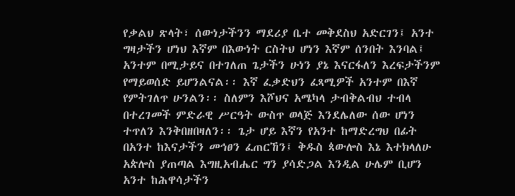የቃልህ ጽላት፣ ሰውነታችንን ማደሪያ ቤተ መቅደስህ አድርገን፤ አንተ ግዛታችን ሆነህ እኛም በእውነት ርስትህ ሆነን እኛም ሰንበት እንባል፤ አንተም በሚታይና በተገለጠ ጌታችን ሁነን ያኔ እናርፋለን እረፍታችንም የማይወሰድ ይሆንልናል፡፡ እኛ ፈቃድህን ፈጻሚዎች አንተም በእኛ የምትገለጥ ሁንልን፡፡ ስለምን እሾህና አሜካላ ታብቅልብህ ተብላ በተረገመች ምድራዊ ሥርዓት ውስጥ ወላጅ እንደሌለው ሰው ሆነን ተጥለን እንቅበዘበዛለን፡፡ ጌታ ሆይ እኛን የአንተ ከማድረግህ በፊት በአንተ ከእናታችን መኅፀን ፈጠርኸን፤ ቅዱስ ጳውሎስ እኔ እተክላለሁ አጵሎስ ያጠጣል እግዚአብሔር ግን ያሳድጋል እንዲል ሁሌም ቢሆን አንተ ከሕዋሳታችን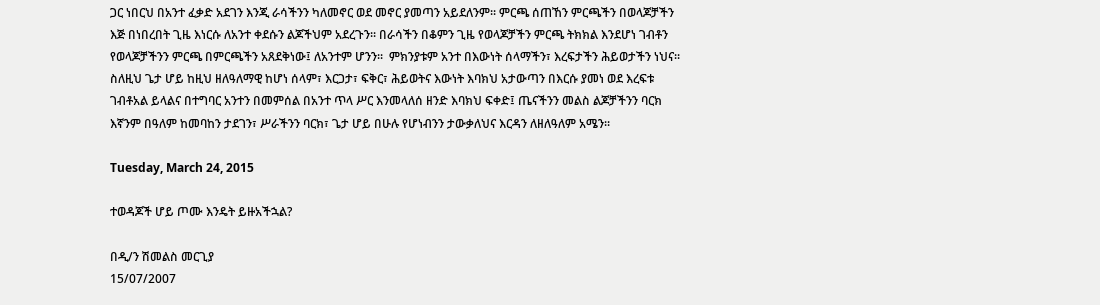ጋር ነበርህ በአንተ ፈቃድ አደገን እንጂ ራሳችንን ካለመኖር ወደ መኖር ያመጣን አይደለንም፡፡ ምርጫ ሰጠኸን ምርጫችን በወላጆቻችን እጅ በነበረበት ጊዜ እነርሱ ለአንተ ቀደሱን ልጆችህም አደረጉን፡፡ በራሳችን በቆምን ጊዜ የወላጆቻችን ምርጫ ትክክል እንደሆነ ገብቶን የወላጆቻችንን ምርጫ በምርጫችን አጸደቅነው፤ ለአንተም ሆንን፡፡  ምክንያቱም አንተ በእውነት ሰላማችን፣ እረፍታችን ሕይወታችን ነህና፡፡ ስለዚህ ጌታ ሆይ ከዚህ ዘለዓለማዊ ከሆነ ሰላም፣ እርጋታ፣ ፍቅር፣ ሕይወትና እውነት እባክህ አታውጣን በእርሱ ያመነ ወደ እረፍቱ ገብቶአል ይላልና በተግባር አንተን በመምሰል በአንተ ጥላ ሥር እንመላለሰ ዘንድ እባክህ ፍቀድ፤ ጤናችንን መልስ ልጆቻችንን ባርክ እኛንም በዓለም ከመባከን ታደገን፣ ሥራችንን ባርክ፣ ጌታ ሆይ በሁሉ የሆነብንን ታውቃለህና እርዳን ለዘለዓለም አሜን፡፡

Tuesday, March 24, 2015

ተወዳጆች ሆይ ጦሙ እንዴት ይዙአችኋል?

በዲ/ን ሽመልስ መርጊያ
15/07/2007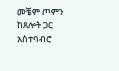መቼም ጦምን ከጸሎት ጋር አስተባብሮ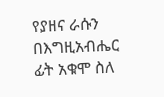የያዘና ራሱን በእግዚአብሔር ፊት አቁሞ ስለ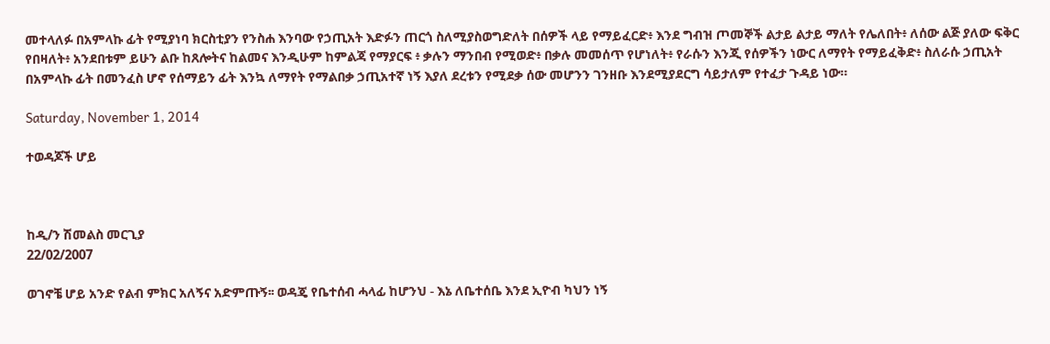መተላለፉ በአምላኩ ፊት የሚያነባ ክርስቲያን የንስሐ እንባው የኃጢአት እድፉን ጠርጎ ስለሚያስወግድለት በሰዎች ላይ የማይፈርድ፥ እንደ ግብዝ ጦመኞች ልታይ ልታይ ማለት የሌለበት፥ ለሰው ልጅ ያለው ፍቅር የበዛለት፥ አንደበቱም ይሁን ልቡ ከጸሎትና ከልመና እንዲሁም ከምልጃ የማያርፍ ፥ ቃሉን ማንበብ የሚወድ፥ በቃሉ መመሰጥ የሆነለት፥ የራሱን እንጂ የሰዎችን ነውር ለማየት የማይፈቅድ፥ ስለራሱ ኃጢአት በአምላኩ ፊት በመንፈስ ሆኖ የሰማይን ፊት እንኳ ለማየት የማልበቃ ኃጢአተኛ ነኝ እያለ ደረቱን የሚደቃ ሰው መሆንን ገንዘቡ እንደሚያደርግ ሳይታለም የተፈታ ጉዳይ ነው።

Saturday, November 1, 2014

ተወዳጆች ሆይ



ከዲ/ን ሽመልስ መርጊያ
22/02/2007

ወገኖቼ ሆይ አንድ የልብ ምክር አለኝና አድምጡኝ፡፡ ወዳጄ የቤተሰብ ሓላፊ ከሆንህ - እኔ ለቤተሰቤ እንደ ኢዮብ ካህን ነኝ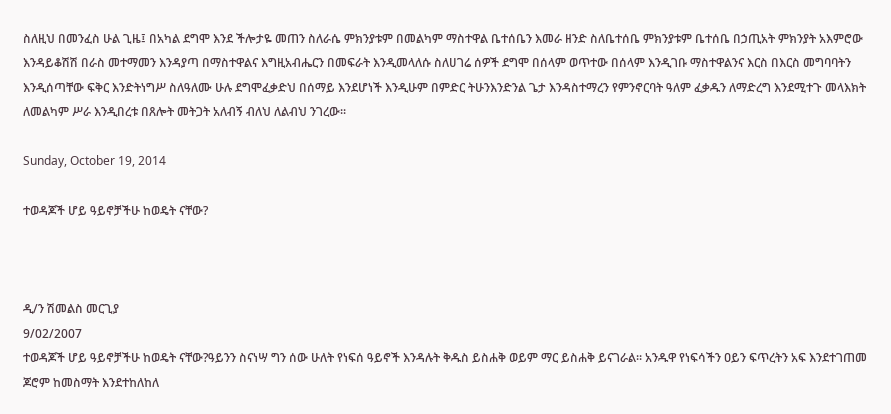ስለዚህ በመንፈስ ሁል ጊዜ፤ በአካል ደግሞ እንደ ችሎታዬ መጠን ስለራሴ ምክንያቱም በመልካም ማስተዋል ቤተሰቤን እመራ ዘንድ ስለቤተሰቤ ምክንያቱም ቤተሰቤ በኃጢአት ምክንያት አእምሮው እንዳይቆሽሽ በራስ መተማመን እንዳያጣ በማስተዋልና እግዚአብሔርን በመፍራት እንዲመላለሱ ስለሀገሬ ሰዎች ደግሞ በሰላም ወጥተው በሰላም እንዲገቡ ማስተዋልንና እርስ በእርስ መግባባትን እንዲሰጣቸው ፍቅር እንድትነግሥ ስለዓለሙ ሁሉ ደግሞፈቃድህ በሰማይ እንደሆነች እንዲሁም በምድር ትሁንእንድንል ጌታ እንዳስተማረን የምንኖርባት ዓለም ፈቃዱን ለማድረግ እንደሚተጉ መላእክት ለመልካም ሥራ እንዲበረቱ በጸሎት መትጋት አለብኝ ብለህ ለልብህ ንገረው፡፡

Sunday, October 19, 2014

ተወዳጆች ሆይ ዓይኖቻችሁ ከወዴት ናቸው?



ዲ/ን ሽመልስ መርጊያ
9/02/2007
ተወዳጆች ሆይ ዓይኖቻችሁ ከወዴት ናቸው?ዓይንን ስናነሣ ግን ሰው ሁለት የነፍሰ ዓይኖች እንዳሉት ቅዱስ ይስሐቅ ወይም ማር ይስሐቅ ይናገራል፡፡ አንዱዋ የነፍሳችን ዐይን ፍጥረትን አፍ እንደተገጠመ ጆሮም ከመስማት እንደተከለከለ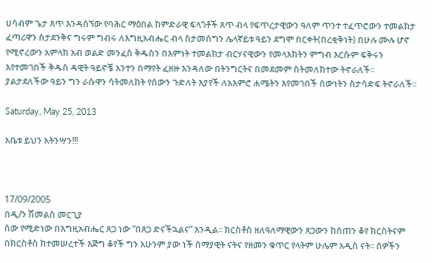ሀሳብም ጌታ ጸጥ እንዳሰኘው የባሕር ማዕበል ከምድራዊ ፍላጎቶች ጸጥ ብላ የፍጥረታዊውን ዓለም ጥንተ ተፈጥሮውን ተመልክታ ፈጣሪዋን ስታደንቅና ግሩም ግብሩ ለእግዚአብሔር ብላ ስታመሰግን ሌላኛይቱ ዓይን ደግሞ በርቀት(በረቂቅነት) በሁሉ ሙሉ ሆኖ የሚኖረውን አምላክ አብ ወልድ መንፈስ ቅዱስን በእምነት ተመልክታ ብርሃናዊውን የመላእክትን ምግብ እርሱም ፍቅሩን እየተመገበች ቅዱስ ዳዊት ዓይኖቼ አንተን በማየት ፈዘዙ እንዳለው በትንግርትና በመደመም ስትመለከተው ትኖራለች፡፡ ያልታደለችው ዓይን ግን ራሱዋን ሳትመለከት የሰውን ጉድለት እያየች ለአእምሮ ሐሜትን እየመገበች ሰውነትን ስታሳድፍ ትኖራለች፡፡

Saturday, May 25, 2013

አቤቱ ይህን አትንሣን!!!



17/09/2005
በዲ/ን ሽመልስ መርጊያ
ሰው የሚድነው በእግዚአብሔር ጸጋ ነው “በጸጋ ድናችኋልና” እንዲል፡፡ ክርስቶስ ዘለዓለማዊውን ጸጋውን ከሰጠን ቆየ ክርስትናም በክርስቶስ ከተመሠረተች እጅግ ቆየች ግን አሁንም ያው ነች ሰማያዊት ናትና የዘመን ቁጥር የላትም ሁሌም አዲስ ናት፡፡ ሰዎችን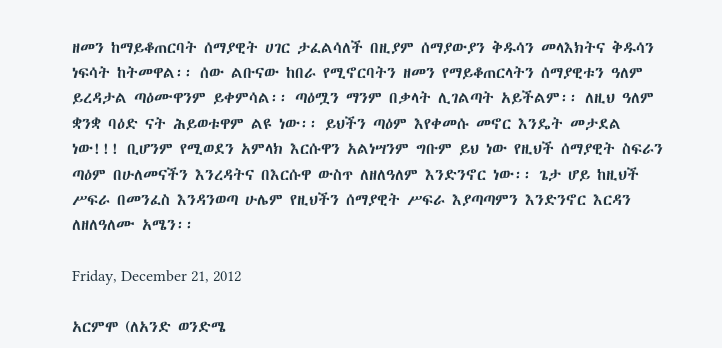ዘመን ከማይቆጠርባት ሰማያዊት ሀገር ታፈልሳለች በዚያም ሰማያውያን ቅዱሳን መላእክትና ቅዱሳን ነፍሳት ከትመዋል፡፡ ሰው ልቡናው ከበራ የሚኖርባትን ዘመን የማይቆጠርላትን ሰማያዊቱን ዓለም ይረዳታል ጣዕሙዋንም ይቀምሳል፡፡ ጣዕሟን ማንም በቃላት ሊገልጣት አይችልም፡፡ ለዚህ ዓለም ቋንቋ ባዕድ ናት ሕይወቱዋም ልዩ ነው፡፡ ይህችን ጣዕም እየቀመሱ መኖር እንዴት መታደል ነው!!! ቢሆንም የሚወደን አምላክ እርሱዋን አልነሣንም ግቡም ይህ ነው የዚህች ሰማያዊት ስፍራን ጣዕም በሁለመናችን እንረዳትና በእርሱዋ ውስጥ ለዘለዓለም እንድንኖር ነው፡፡ ጌታ ሆይ ከዚህች ሥፍራ በመንፈስ እንዳንወጣ ሁሌም የዚህችን ሰማያዊት ሥፍራ እያጣጣምን እንድንኖር እርዳን ለዘለዓለሙ አሜን፡፡

Friday, December 21, 2012

አርምሞ (ለአንድ ወንድሜ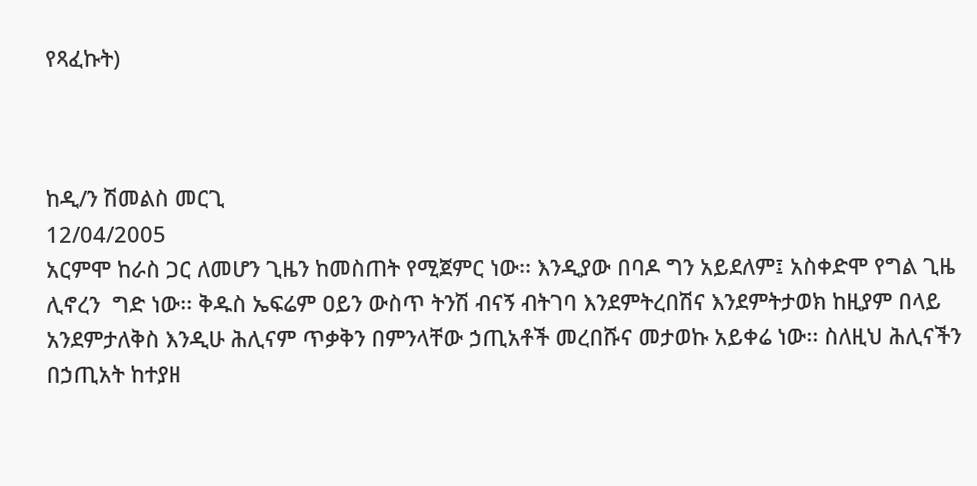የጻፈኩት)



ከዲ/ን ሽመልስ መርጊ
12/04/2005
አርምሞ ከራስ ጋር ለመሆን ጊዜን ከመስጠት የሚጀምር ነው፡፡ እንዲያው በባዶ ግን አይደለም፤ አስቀድሞ የግል ጊዜ ሊኖረን  ግድ ነው፡፡ ቅዱስ ኤፍሬም ዐይን ውስጥ ትንሽ ብናኝ ብትገባ እንደምትረበሽና እንደምትታወክ ከዚያም በላይ አንደምታለቅስ እንዲሁ ሕሊናም ጥቃቅን በምንላቸው ኃጢአቶች መረበሹና መታወኩ አይቀሬ ነው፡፡ ስለዚህ ሕሊናችን በኃጢአት ከተያዘ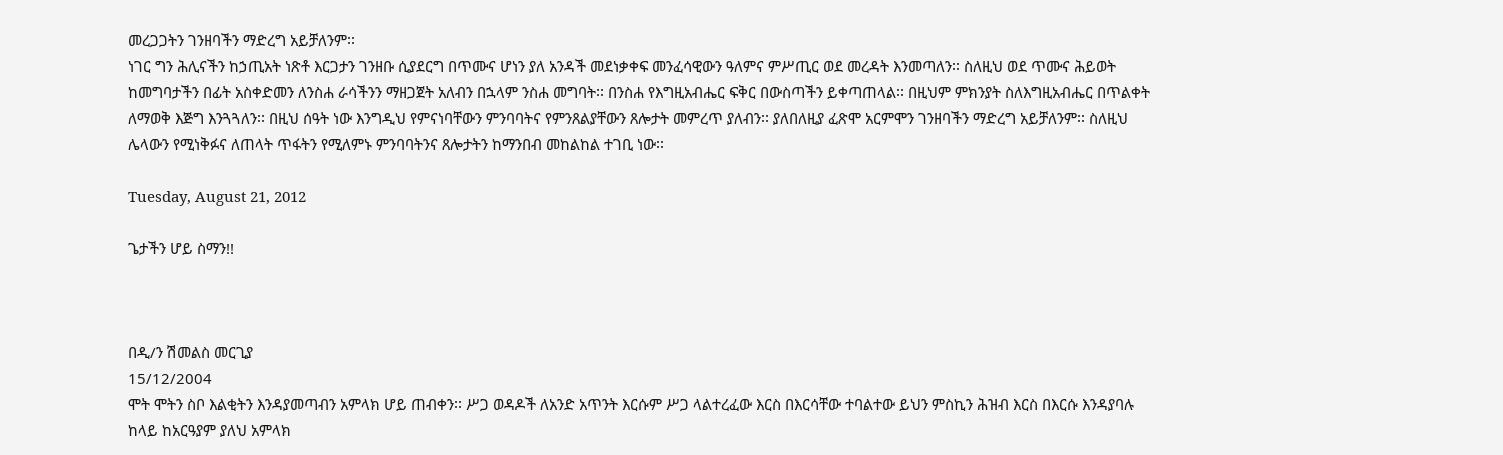መረጋጋትን ገንዘባችን ማድረግ አይቻለንም፡፡
ነገር ግን ሕሊናችን ከኃጢአት ነጽቶ እርጋታን ገንዘቡ ሲያደርግ በጥሙና ሆነን ያለ አንዳች መደነቃቀፍ መንፈሳዊውን ዓለምና ምሥጢር ወደ መረዳት እንመጣለን፡፡ ስለዚህ ወደ ጥሙና ሕይወት ከመግባታችን በፊት አስቀድመን ለንስሐ ራሳችንን ማዘጋጀት አለብን በኋላም ንስሐ መግባት፡፡ በንስሐ የእግዚአብሔር ፍቅር በውስጣችን ይቀጣጠላል፡፡ በዚህም ምክንያት ስለእግዚአብሔር በጥልቀት ለማወቅ እጅግ እንጓጓለን፡፡ በዚህ ሰዓት ነው እንግዲህ የምናነባቸውን ምንባባትና የምንጸልያቸውን ጸሎታት መምረጥ ያለብን፡፡ ያለበለዚያ ፈጽሞ አርምሞን ገንዘባችን ማድረግ አይቻለንም፡፡ ስለዚህ ሌላውን የሚነቅፉና ለጠላት ጥፋትን የሚለምኑ ምንባባትንና ጸሎታትን ከማንበብ መከልከል ተገቢ ነው፡፡

Tuesday, August 21, 2012

ጌታችን ሆይ ስማን!!



በዲ/ን ሽመልስ መርጊያ
15/12/2004
ሞት ሞትን ስቦ እልቂትን እንዳያመጣብን አምላክ ሆይ ጠብቀን፡፡ ሥጋ ወዳዶች ለአንድ አጥንት እርሱም ሥጋ ላልተረፈው እርስ በእርሳቸው ተባልተው ይህን ምስኪን ሕዝብ እርስ በእርሱ እንዳያባሉ ከላይ ከአርዓያም ያለህ አምላክ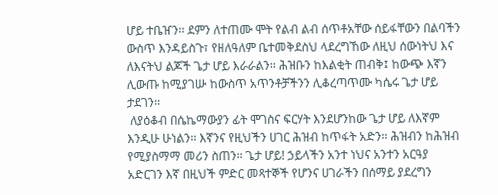ሆይ ተቤዠን፡፡ ደምን ለተጠሙ ሞት የልብ ልብ ሰጥቶአቸው ሰይፋቸውን በልባችን ውስጥ እንዳይስጉ፣ የዘለዓለም ቤተመቅደስህ ላደረግኸው ለዚህ ሰውነትህ እና ለእናትህ ልጆች ጌታ ሆይ እራራልን፡፡ ሕዝቡን ከእልቂት ጠብቅ፤ ከውጭ እኛን ሊውጡ ከሚያገሡ ከውስጥ አጥንቶቻችንን ሊቆረጣጥሙ ካሴሩ ጌታ ሆይ ታደገን፡፡
 ለያዕቆብ በሴኬማውያን ፊት ሞገስና ፍርሃት እንደሆንከው ጌታ ሆይ ለእኛም እንዲሁ ሁነልን፡፡ እኛንና የዚህችን ሀገር ሕዝብ ከጥፋት አድን፡፡ ሕዝብን ከሕዝብ የሚያስማማ መሪን ስጠን፡፡ ጌታ ሆይ! ኃይላችን አንተ ነህና አንተን አርዓያ አድርገን እኛ በዚህች ምድር መጻተኞች የሆንና ሀገራችን በሰማይ ያደረግን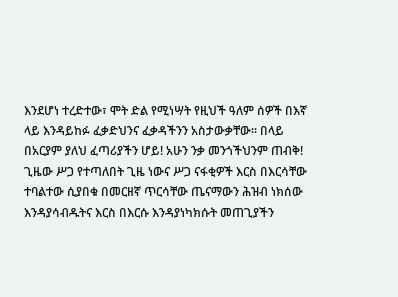እንደሆነ ተረድተው፣ ሞት ድል የሚነሣት የዚህች ዓለም ሰዎች በእኛ ላይ እንዳይከፉ ፈቃድህንና ፈቃዳችንን አስታውቃቸው፡፡ በላይ በአርያም ያለህ ፈጣሪያችን ሆይ! አሁን ንቃ መንጎችህንም ጠብቅ! ጊዜው ሥጋ የተጣለበት ጊዜ ነውና ሥጋ ናፋቂዎች እርስ በእርሳቸው ተባልተው ሲያበቁ በመርዘኛ ጥርሳቸው ጤናማውን ሕዝብ ነክሰው እንዳያሳብዱትና እርስ በእርሱ እንዳያነካክሱት መጠጊያችን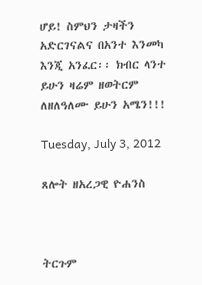ሆይ! ስምህን ታዛችን አድርገናልና በአንተ እንመካ እንጂ አንፈር፡፡ ክብር ላንተ ይሁን ዛሬም ዘወትርም ለዘለዓለሙ ይሁን አሜን!!!

Tuesday, July 3, 2012

ጸሎት ዘአረጋዊ ዮሐንስ



ትርጉም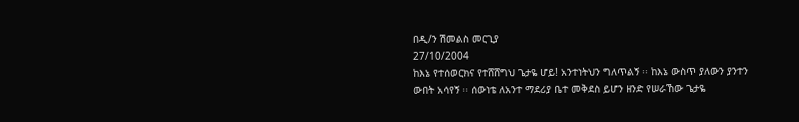በዲ/ን ሽመልስ መርጊያ
27/10/2004
ከእኔ የተሰወርክና የተሸሸግህ ጌታዬ ሆይ! አንተነትህን ግለጥልኝ ፡፡ ከእኔ ውስጥ ያለውን ያንተን ውበት አሳየኝ ፡፡ ሰውነቴ ለአንተ ማደሪያ ቤተ መቅደስ ይሆን ዘንድ የሠራኸው ጌታዬ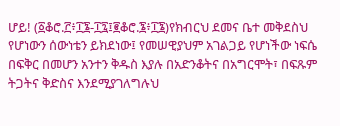ሆይ! (፩ቆሮ.፫፥፲፮-፲፯፤፪ቆሮ.፮፥፲፮)የክብርህ ደመና ቤተ መቅደስህ የሆነውን ሰውነቴን ይክደነው፤ የመሠዊያህም አገልጋይ የሆነችው ነፍሴ በፍቅር በመሆን አንተን ቅዱስ እያሉ በአድንቆትና በአግርሞት፣ በፍጹም ትጋትና ቅድስና እንደሚያገለግሉህ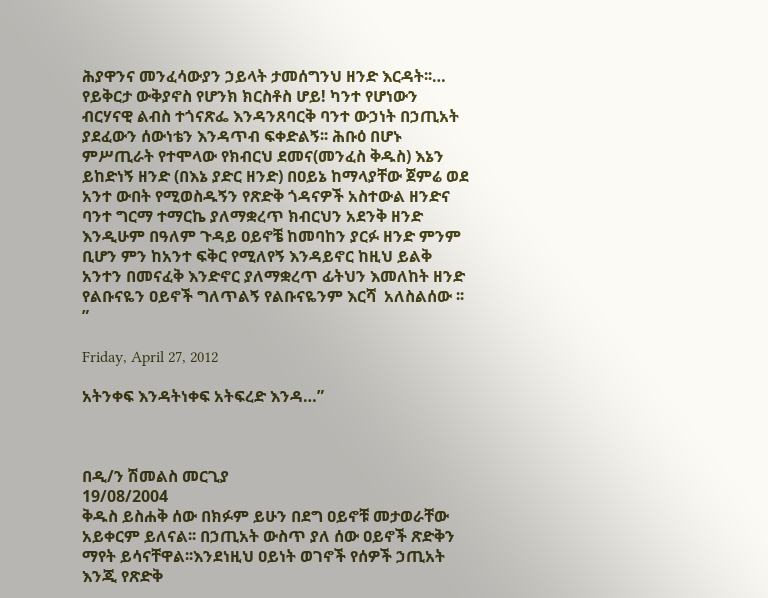ሕያዋንና መንፈሳውያን ኃይላት ታመሰግንህ ዘንድ እርዳት፡፡…
የይቅርታ ውቅያኖስ የሆንክ ክርስቶስ ሆይ! ካንተ የሆነውን ብርሃናዊ ልብስ ተጎናጽፌ እንዳንጸባርቅ ባንተ ውኃነት በኃጢአት ያደፈውን ሰውነቴን እንዳጥብ ፍቀድልኝ፡፡ ሕቡዕ በሆኑ ምሥጢራት የተሞላው የክብርህ ደመና(መንፈስ ቅዱስ) እኔን ይከድነኝ ዘንድ (በእኔ ያድር ዘንድ) በዐይኔ ከማላያቸው ጀምሬ ወደ አንተ ውበት የሚወስዱኝን የጽድቅ ጎዳናዎች አስተውል ዘንድና ባንተ ግርማ ተማርኬ ያለማቋረጥ ክብርህን አደንቅ ዘንድ እንዲሁም በዓለም ጉዳይ ዐይኖቼ ከመባከን ያርፉ ዘንድ ምንም ቢሆን ምን ከአንተ ፍቅር የሚለየኝ እንዳይኖር ከዚህ ይልቅ አንተን በመናፈቅ እንድኖር ያለማቋረጥ ፊትህን እመለከት ዘንድ የልቡናዬን ዐይኖች ግለጥልኝ የልቡናዬንም እርሻ  አለስልሰው ፡፡”

Friday, April 27, 2012

አትንቀፍ እንዳትነቀፍ አትፍረድ እንዳ…”



በዲ/ን ሽመልስ መርጊያ
19/08/2004
ቅዱስ ይስሐቅ ሰው በክፉም ይሁን በደግ ዐይኖቹ መታወራቸው አይቀርም ይለናል፡፡ በኃጢአት ውስጥ ያለ ሰው ዐይኖች ጽድቅን ማየት ይሳናቸዋል፡፡እንደነዚህ ዐይነት ወገኖች የሰዎች ኃጢአት እንጂ የጽድቅ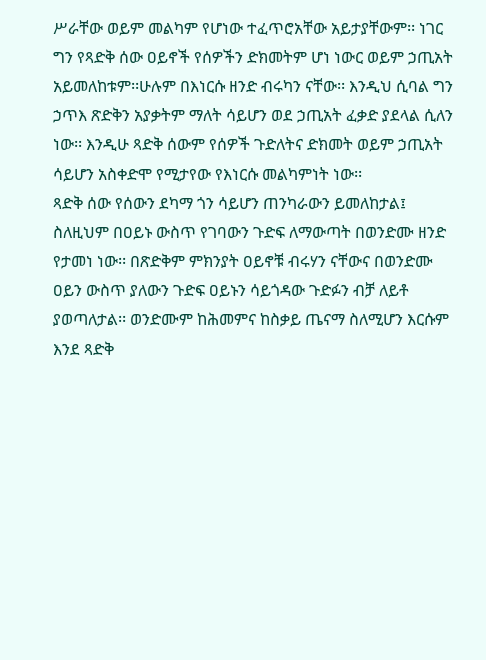ሥራቸው ወይም መልካም የሆነው ተፈጥሮአቸው አይታያቸውም፡፡ ነገር ግን የጻድቅ ሰው ዐይኖች የሰዎችን ድክመትም ሆነ ነውር ወይም ኃጢአት አይመለከቱም፡፡ሁሉም በእነርሱ ዘንድ ብሩካን ናቸው፡፡ እንዲህ ሲባል ግን ኃጥእ ጽድቅን አያቃትም ማለት ሳይሆን ወደ ኃጢአት ፈቃድ ያደላል ሲለን ነው፡፡ እንዲሁ ጻድቅ ሰውም የሰዎች ጉድለትና ድክመት ወይም ኃጢአት ሳይሆን አስቀድሞ የሚታየው የእነርሱ መልካምነት ነው፡፡
ጻድቅ ሰው የሰውን ደካማ ጎን ሳይሆን ጠንካራውን ይመለከታል፤ ስለዚህም በዐይኑ ውስጥ የገባውን ጉድፍ ለማውጣት በወንድሙ ዘንድ የታመነ ነው፡፡ በጽድቅም ምክንያት ዐይኖቹ ብሩሃን ናቸውና በወንድሙ ዐይን ውስጥ ያለውን ጉድፍ ዐይኑን ሳይጎዳው ጉድፉን ብቻ ለይቶ ያወጣለታል፡፡ ወንድሙም ከሕመምና ከስቃይ ጤናማ ስለሚሆን እርሱም እንደ ጻድቅ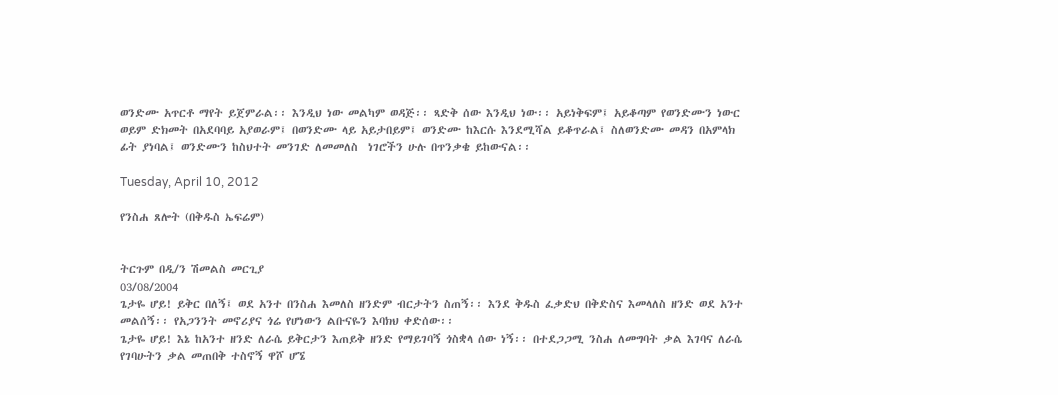ወንድሙ አጥርቶ ማየት ይጀምራል፡፡ እንዲህ ነው መልካም ወዳጅ፡፡ ጻድቅ ሰው እንዲህ ነው፡፡ አይነቅፍም፤ አይቆጣም የወንድሙን ነውር ወይም ድክመት በአደባባይ አያወራም፤ በወንድሙ ላይ አይታበይም፤ ወንድሙ ከእርሱ እንደሚሻል ይቆጥራል፤ ስለወንድሙ መዳን በአምላክ ፊት ያነባል፤ ወንድሙን ከስህተት መንገድ ለመመለስ  ነገሮችን ሁሉ በጥንቃቄ ይከውናል፡፡

Tuesday, April 10, 2012

የንስሐ ጸሎት (በቅዱስ ኤፍሬም)


ትርጉም በዲ/ን ሽመልስ መርጊያ
03/08/2004
ጌታዬ ሆይ! ይቅር በለኝ፤ ወደ አንተ በንስሐ እመለስ ዘንድም ብርታትን ስጠኝ፡፡ እንደ ቅዱስ ፈቃድህ በቅድስና እመላለስ ዘንድ ወደ አንተ መልሰኝ፡፡ የአጋንንት መኖሪያና ጎሬ የሆነውን ልቡናዬን እባክህ ቀድሰው፡፡
ጌታዬ ሆይ! እኔ ከአንተ ዘንድ ለራሴ ይቅርታን እጠይቅ ዘንድ የማይገባኝ ጎስቋላ ሰው ነኝ፡፡ በተደጋጋሚ ንስሐ ለመግባት ቃል እገባና ለራሴ የገባሁትን ቃል መጠበቅ ተስኖኝ ዋሾ ሆኜ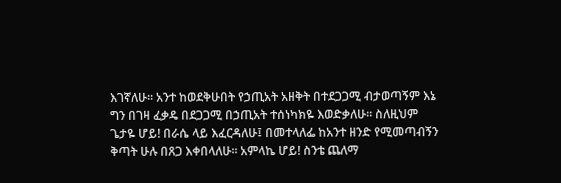እገኛለሁ፡፡ አንተ ከወደቅሁበት የኃጢአት አዘቅት በተደጋጋሚ ብታወጣኝም እኔ ግን በገዛ ፈቃዴ በደጋጋሚ በኃጢአት ተሰነካክዬ እወድቃለሁ፡፡ ስለዚህም ጌታዬ ሆይ! በራሴ ላይ እፈርዳለሁ፤ በመተላለፌ ከአንተ ዘንድ የሚመጣብኝን ቅጣት ሁሉ በጸጋ እቀበላለሁ፡፡ አምላኬ ሆይ! ስንቴ ጨለማ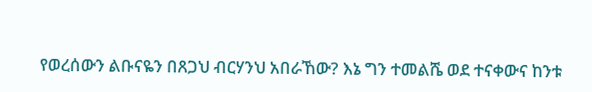የወረሰውን ልቡናዬን በጸጋህ ብርሃንህ አበራኸው? እኔ ግን ተመልሼ ወደ ተናቀውና ከንቱ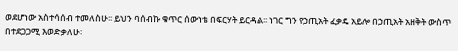ወደሆነው አስተሳሰብ ተመለስሁ፡፡ ይህን ባሰብኩ ቁጥር ሰውነቴ በፍርሃት ይርዳል፡፡ ነገር ግን የኃጢአት ፈቃዴ አይሎ በኃጢአት አዘቅት ውስጥ በተደጋጋሚ እወድቃለሁ፡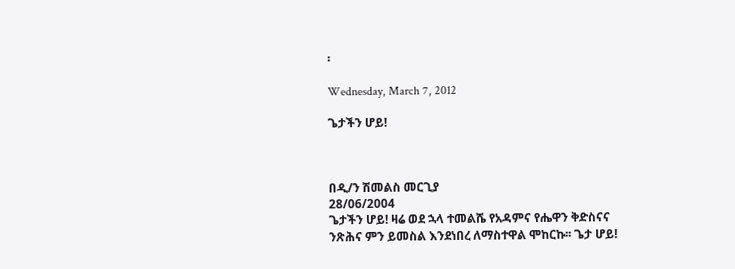፡

Wednesday, March 7, 2012

ጌታችን ሆይ!



በዲ/ን ሽመልስ መርጊያ
28/06/2004
ጌታችን ሆይ! ዛሬ ወደ ኋላ ተመልሼ የአዳምና የሔዋን ቅድስናና ንጽሕና ምን ይመስል እንደነበረ ለማስተዋል ሞከርኩ፡፡ ጌታ ሆይ!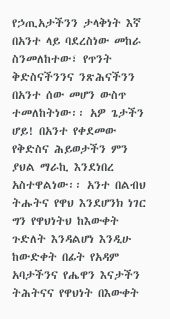የኃጢአታችንን ታላቅነት እኛ በአንተ ላይ ባደረስነው መከራ ስንመለከተው፣ የጥንት ቅድስናችንንና ንጽሕናችንን በአንተ ሰው መሆን ውስጥ ተመለከትነው፡፡ አዎ ጌታችን ሆይ! በአንተ የቀደመው የቅድስና ሕይወታችን ምን ያህል ማራኪ እንደነበረ አስተዋልነው፡፡ አንተ በልብህ ትሑትና የዋህ እንደሆንክ ነገር ግን የዋህነትህ ከእውቀት ጉድለት እንዳልሆነ እንዲሁ ከውድቀት በፊት የአዳም አባታችንና የሔዋን እናታችን ትሕትናና የዋህነት በእውቀት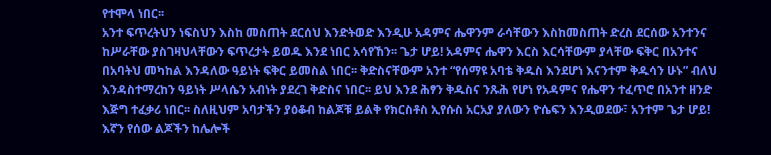የተሞላ ነበር፡፡
አንተ ፍጥረትህን ነፍስህን እስከ መስጠት ደርሰህ እንድትወድ እንዲሁ አዳምና ሔዋንም ራሳቸውን እስከመስጠት ድረስ ደርሰው አንተንና ከሥራቸው ያስገዛህላቸውን ፍጥረታት ይወዱ እንደ ነበር አሳየኸን፡፡ ጌታ ሆይ! አዳምና ሔዋን እርስ እርሳቸውም ያላቸው ፍቅር በአንተና በአባትህ መካከል እንዳለው ዓይነት ፍቅር ይመስል ነበር፡፡ ቅድስናቸውም አንተ “የሰማዩ አባቴ ቅዱስ እንደሆነ እናንተም ቅዱሳን ሁኑ” ብለህ እንዳስተማረከን ዓይነት ሥላሴን አብነት ያደረገ ቅድስና ነበር፡፡ ይህ እንደ ሕፃን ቅዱስና ንጹሕ የሆነ የአዳምና የሔዋን ተፈጥሮ በአንተ ዘንድ እጅግ ተፈቃሪ ነበር፡፡ ስለዚህም አባታችን ያዕቆብ ከልጆቹ ይልቅ የክርስቶስ ኢየሱስ አርአያ ያለውን ዮሴፍን እንዲወደው፣ አንተም ጌታ ሆይ! እኛን የሰው ልጆችን ከሌሎች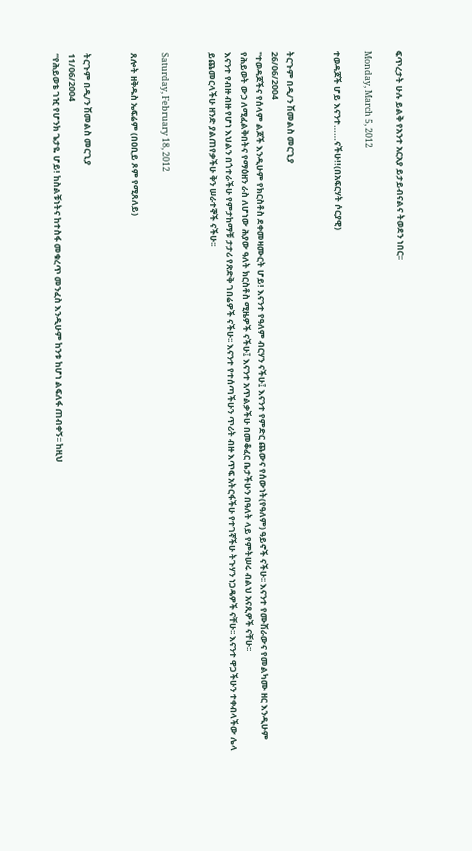ፍጥረታት ሁሉ ይልቅ የአንተ አርአያ ይታይብናልና ትወደን ነበር፡፡

Monday, March 5, 2012

ተወዳጆች ሆይ እናንተ……ናችሁ!!(በአፍርሃት ሶርያዊ)


ትርጉም በዲ/ን ሽመልስ መርጊያ
26/06/2004
"ተወዳጆችና የሰላም ልጆች እንዲሁም የክርስቶስ ደቀመዛሙርት ሆይ! እናንተ የዓለም ብርሃን ናችሁ፤ እናንተ የምድር ጨውና የሰውነት(የዓለም) ዓይኖች ናችሁ፡፡ እናንተ የሙሽራውና የመልካሙ ዘር እንዲሁም የሕይወት ውኃ ለሚፈልቅበትና የማዕዘን ራስ ለሆነው ሕያው ዓለት ክርስቶስ ሚዜዎች ናችሁ፤ እናንተ አጥልቃችሁ በመቆፈር ቤታችሁን በዓለት ላይ የምትሠሩ ብልህ አናጺዎች ናቸሁ፡፡
እናንተ የብዙ ብዙ የሆነ እህልን በጎተራችሁ የምታከማቹ ታታሪ የጽድቅ ገበሬዎች ናችሁ፡፡ እናንተ የተሰጣችሁን ጥሪት ብዙ እጥፍ አትርፋችሁ የተገኛችሁ ትጉሃን ነጋዴዎች ናቸሁ፡፡ እናንተ ዋጋችሁን ተቀብላችው ሌላ ይጨመርላችሁ ዘንድ ያልጠየቃችሁ ቅን ሠራተኞች ናችሁ፡፡


Saturday, February 18, 2012

ጸሎት ዘቅዱስ ኤፍሬም (በዐቢይ ጾም የሚጸለይ)


ትርጉም በዲ/ን ሽመልስ መርጊያ
11/06/2004
“የሕይወቴ ገዢ የሆንክ ጌታዬ ሆይ! ከስልቹነትና ከተስፋ መቁረጥ መንፈስ እንዲሁም ከንቱ ከሆነ ልፍለፋ ጠብቀኝ፡፡ ከዚህ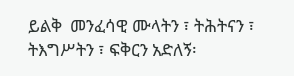ይልቅ  መንፈሳዊ ሙላትን ፣ ትሕትናን ፣ ትእግሥትን ፣ ፍቅርን አድለኝ፡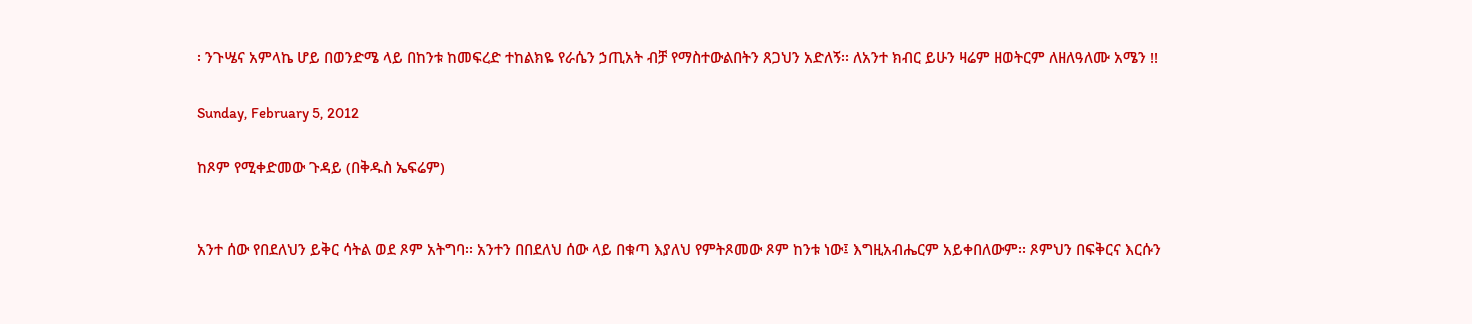፡ ንጉሤና አምላኬ ሆይ በወንድሜ ላይ በከንቱ ከመፍረድ ተከልክዬ የራሴን ኃጢአት ብቻ የማስተውልበትን ጸጋህን አድለኝ፡፡ ለአንተ ክብር ይሁን ዛሬም ዘወትርም ለዘለዓለሙ አሜን !!

Sunday, February 5, 2012

ከጾም የሚቀድመው ጉዳይ (በቅዱስ ኤፍሬም)


አንተ ሰው የበደለህን ይቅር ሳትል ወደ ጾም አትግባ፡፡ አንተን በበደለህ ሰው ላይ በቁጣ እያለህ የምትጾመው ጾም ከንቱ ነው፤ እግዚአብሔርም አይቀበለውም፡፡ ጾምህን በፍቅርና እርሱን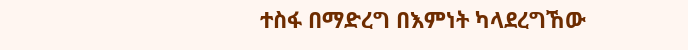ተስፋ በማድረግ በእምነት ካላደረግኸው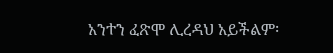አንተን ፈጽሞ ሊረዳህ አይችልም፡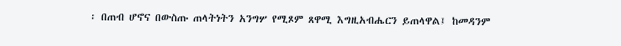፡ በጠብ ሆኖና በውስጡ ጠላትነትን አንግሦ የሚጾም ጸዋሚ እግዚአብሔርን ይጠላዋል፤ ከመዳንም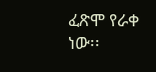ፈጽሞ የራቀ ነው፡፡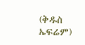(ቅዱስ ኤፍሬም)